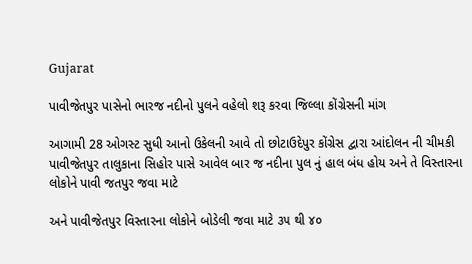Gujarat

પાવીજેતપુર પાસેનો ભારજ નદીનો પુલને વહેલો શરૂ કરવા જિલ્લા કોંગ્રેસની માંગ

આગામી 28 ઓગસ્ટ સુધી આનો ઉકેલની આવે તો છોટાઉદેપુર કોંગ્રેસ દ્વારા આંદોલન ની ચીમકી
પાવીજેતપુર તાલુકાના સિહોર પાસે આવેલ બાર જ નદીના પુલ નું હાલ બંધ હોય અને તે વિસ્તારના લોકોને પાવી જતપુર જવા માટે

અને પાવીજેતપુર વિસ્તારના લોકોને બોડેલી જવા માટે ૩૫ થી ૪૦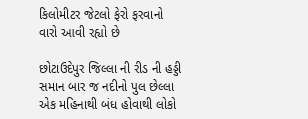કિલોમીટર જેટલો ફેરો ફરવાનો વારો આવી રહ્યો છે

છોટાઉદેપુર જિલ્લા ની રીડ ની હડ્ડી સમાન બાર જ નદીનો પુલ છેલ્લા એક મહિનાથી બંધ હોવાથી લોકો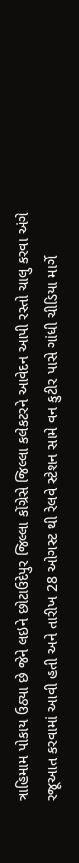ત્રાહિમામ પોકાય ઉઠ્યા છે જેને લઇને છોટાઉદેપુર જિલ્લા કોંગ્રેસે જિલ્લા કલેકટરને આવેદન આપી રસ્તો ચાલુ કરવા અંગે રજૂઆત કરવામાં આવી હતી અને તારીખ 28 ઓગસ્ટ થી રેલવે સ્ટેશન સામે વન કુટીર પાસે ગાંધી ચીડિયા માર્ગે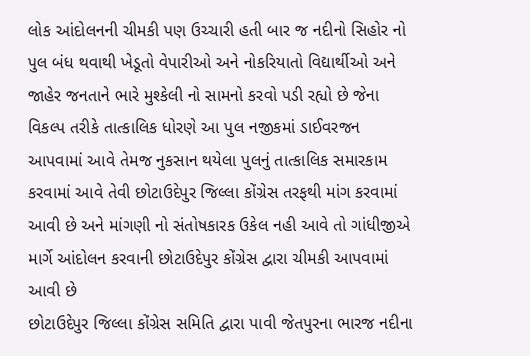લોક આંદોલનની ચીમકી પણ ઉચ્ચારી હતી બાર જ નદીનો સિહોર નો પુલ બંધ થવાથી ખેડૂતો વેપારીઓ અને નોકરિયાતો વિદ્યાર્થીઓ અને જાહેર જનતાને ભારે મુશ્કેલી નો સામનો કરવો પડી રહ્યો છે જેના વિકલ્પ તરીકે તાત્કાલિક ધોરણે આ પુલ નજીકમાં ડાઈવરજન આપવામાં આવે તેમજ નુકસાન થયેલા પુલનું તાત્કાલિક સમારકામ કરવામાં આવે તેવી છોટાઉદેપુર જિલ્લા કોંગ્રેસ તરફથી માંગ કરવામાં આવી છે અને માંગણી નો સંતોષકારક ઉકેલ નહી આવે તો ગાંધીજીએ માર્ગે આંદોલન કરવાની છોટાઉદેપુર કોંગ્રેસ દ્વારા ચીમકી આપવામાં આવી છે
છોટાઉદેપુર જિલ્લા કોંગ્રેસ સમિતિ દ્વારા પાવી જેતપુરના ભારજ નદીના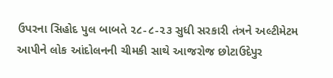ઉપરના સિહોદ પુલ બાબતે ૨૮-૮-૨૩ સુધી સરકારી તંત્રને અલ્ટીમેટમ આપીને લોક આંદોલનની ચીમકી સાથે આજરોજ છોટાઉદેપુર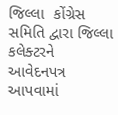જિલ્લા  કોંગ્રેસ સમિતિ દ્વારા જિલ્લા કલેક્ટરને આવેદનપત્ર આપવામાં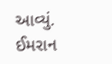આવ્યું.
ઈમરાન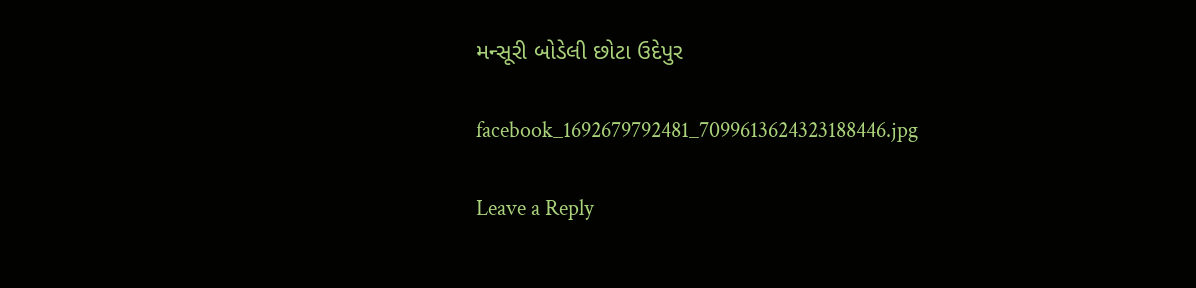મન્સૂરી બોડેલી છોટા ઉદેપુર

facebook_1692679792481_7099613624323188446.jpg

Leave a Reply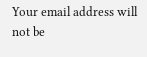Your email address will not be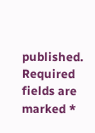published. Required fields are marked *